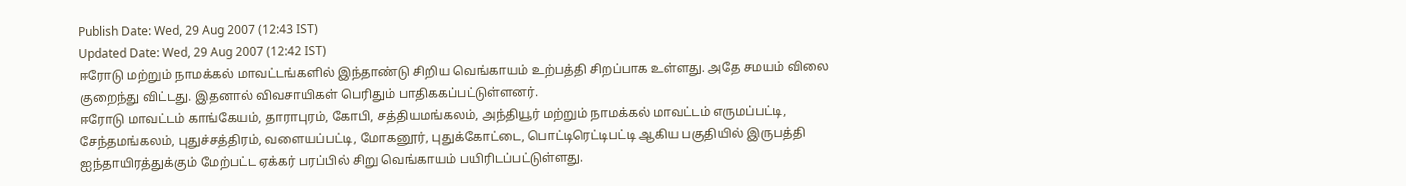Publish Date: Wed, 29 Aug 2007 (12:43 IST)
Updated Date: Wed, 29 Aug 2007 (12:42 IST)
ஈரோடு மற்றும் நாமக்கல் மாவட்டங்களில் இந்தாண்டு சிறிய வெங்காயம் உற்பத்தி சிறப்பாக உள்ளது. அதே சமயம் விலை குறைந்து விட்டது. இதனால் விவசாயிகள் பெரிதும் பாதிககப்பட்டுள்ளனர்.
ஈரோடு மாவட்டம் காங்கேயம், தாராபுரம், கோபி, சத்தியமங்கலம், அந்தியூர் மற்றும் நாமக்கல் மாவட்டம் எருமப்பட்டி, சேந்தமங்கலம், புதுச்சத்திரம், வளையப்பட்டி, மோகனூர், புதுக்கோட்டை, பொட்டிரெட்டிபட்டி ஆகிய பகுதியில் இருபத்தி ஐந்தாயிரத்துக்கும் மேற்பட்ட ஏக்கர் பரப்பில் சிறு வெங்காயம் பயிரிடப்பட்டுள்ளது.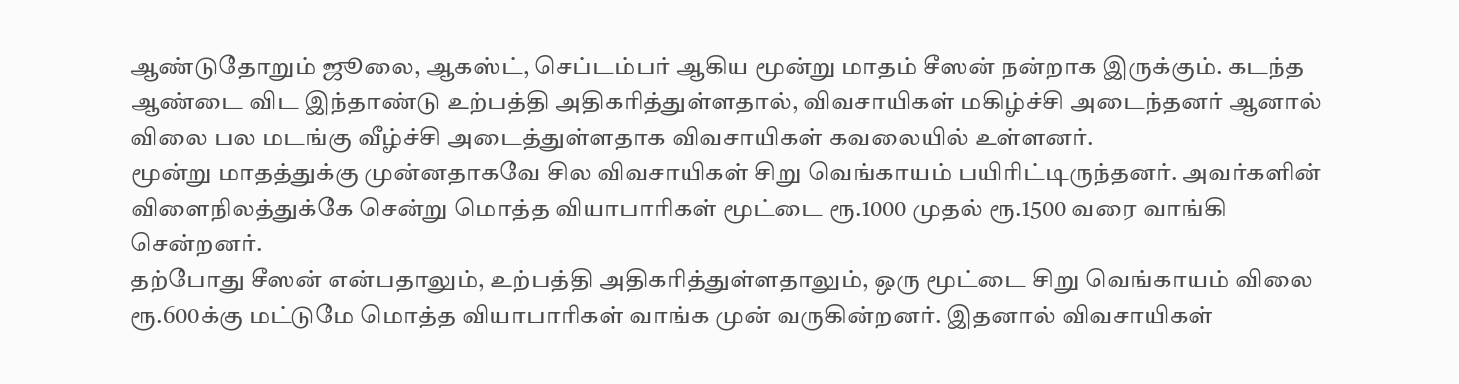ஆண்டுதோறும் ஜூலை, ஆகஸ்ட், செப்டம்பர் ஆகிய மூன்று மாதம் சீஸன் நன்றாக இருக்கும். கடந்த ஆண்டை விட இந்தாண்டு உற்பத்தி அதிகரித்துள்ளதால், விவசாயிகள் மகிழ்ச்சி அடைந்தனர் ஆனால் விலை பல மடங்கு வீழ்ச்சி அடைத்துள்ளதாக விவசாயிகள் கவலையில் உள்ளனர்.
மூன்று மாதத்துக்கு முன்னதாகவே சில விவசாயிகள் சிறு வெங்காயம் பயிரிட்டிருந்தனர். அவர்களின் விளைநிலத்துக்கே சென்று மொத்த வியாபாரிகள் மூட்டை ரூ.1000 முதல் ரூ.1500 வரை வாங்கி சென்றனர்.
தற்போது சீஸன் என்பதாலும், உற்பத்தி அதிகரித்துள்ளதாலும், ஒரு மூட்டை சிறு வெங்காயம் விலை ரூ.600க்கு மட்டுமே மொத்த வியாபாரிகள் வாங்க முன் வருகின்றனர். இதனால் விவசாயிகள்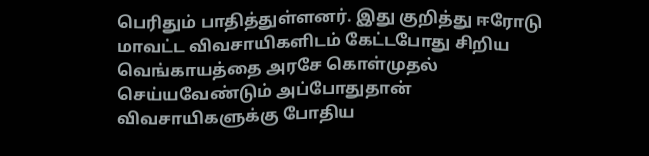பெரிதும் பாதித்துள்ளனர். இது குறித்து ஈரோடு மாவட்ட விவசாயிகளிடம் கேட்டபோது சிறிய வெங்காயத்தை அரசே கொள்முதல் செய்யவேண்டும் அப்போதுதான் விவசாயிகளுக்கு போதிய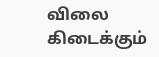விலை கிடைக்கும்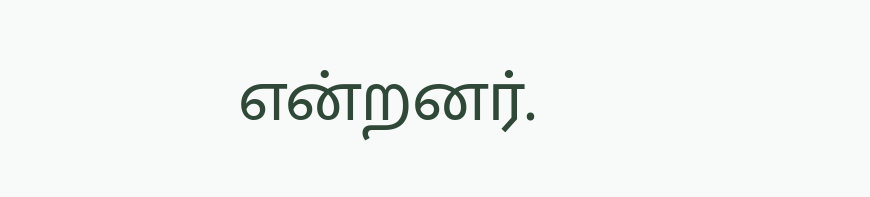என்றனர்.